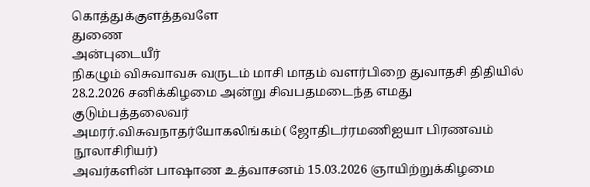கொத்துக்குளத்தவளே
துணை
அன்புடையீர்
நிகழும் விசுவாவசு வருடம் மாசி மாதம் வளர்பிறை துவாதசி திதியில் 28.2.2026 சனிக்கிழமை அன்று சிவபதமடைந்த எமது குடும்பத்தலைவர்
அமரர்.விசுவநாதர்யோகலிங்கம்( ஜோதிடர்ரமணிஐயா பிரணவம் நூலாசிரியர்)
அவர்களின் பாஷாண உத்வாசனம் 15.03.2026 ஞாயிற்றுக்கிழமை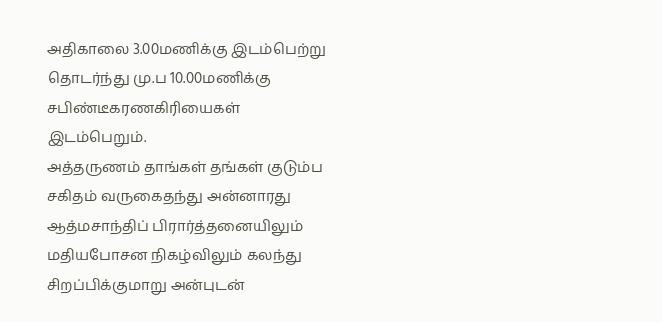அதிகாலை 3.00மணிக்கு இடம்பெற்று தொடர்ந்து மு.ப 10.00மணிக்கு சபிண்டீகரணகிரியைகள் இடம்பெறும்.
அத்தருணம் தாங்கள் தங்கள் குடும்ப சகிதம் வருகைதந்து அன்னாரது
ஆத்மசாந்திப் பிரார்த்தனையிலும் மதியபோசன நிகழ்விலும் கலந்து சிறப்பிக்குமாறு அன்புடன்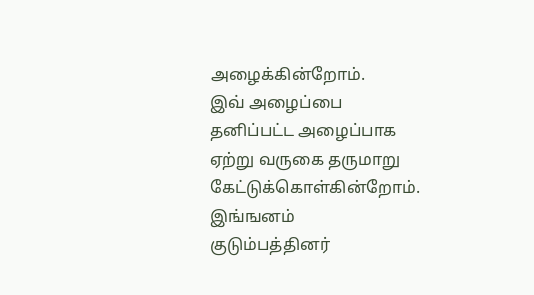அழைக்கின்றோம்.
இவ் அழைப்பை தனிப்பட்ட அழைப்பாக ஏற்று வருகை தருமாறு கேட்டுக்கொள்கின்றோம்.
இங்ஙனம்
குடும்பத்தினர்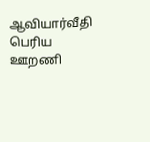ஆவியார்வீதி
பெரிய ஊறணி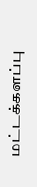மட்டக்களப்பு